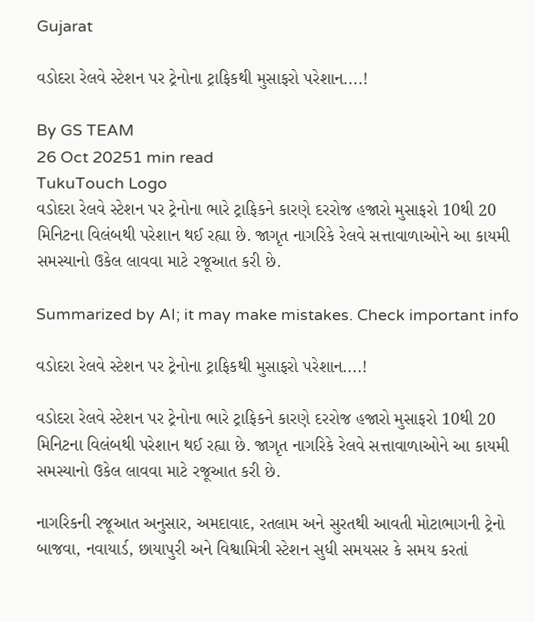Gujarat

વડોદરા રેલવે સ્ટેશન પર ટ્રેનોના ટ્રાફિકથી મુસાફરો પરેશાન....!

By GS TEAM
26 Oct 20251 min read
TukuTouch Logo
વડોદરા રેલવે સ્ટેશન પર ટ્રેનોના ભારે ટ્રાફિકને કારણે દરરોજ હજારો મુસાફરો 10થી 20 મિનિટના વિલંબથી પરેશાન થઈ રહ્યા છે. જાગૃત નાગરિકે રેલવે સત્તાવાળાઓને આ કાયમી સમસ્યાનો ઉકેલ લાવવા માટે રજૂઆત કરી છે.

Summarized by AI; it may make mistakes. Check important info

વડોદરા રેલવે સ્ટેશન પર ટ્રેનોના ટ્રાફિકથી મુસાફરો પરેશાન....!

વડોદરા રેલવે સ્ટેશન પર ટ્રેનોના ભારે ટ્રાફિકને કારણે દરરોજ હજારો મુસાફરો 10થી 20 મિનિટના વિલંબથી પરેશાન થઈ રહ્યા છે. જાગૃત નાગરિકે રેલવે સત્તાવાળાઓને આ કાયમી સમસ્યાનો ઉકેલ લાવવા માટે રજૂઆત કરી છે.

નાગરિકની રજૂઆત અનુસાર, અમદાવાદ, રતલામ અને સુરતથી આવતી મોટાભાગની ટ્રેનો બાજવા, નવાયાર્ડ, છાયાપુરી અને વિશ્વામિત્રી સ્ટેશન સુધી સમયસર કે સમય કરતાં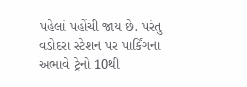પહેલાં પહોંચી જાય છે. પરંતુ વડોદરા સ્ટેશન પર પાર્કિંગના અભાવે ટ્રેનો 10થી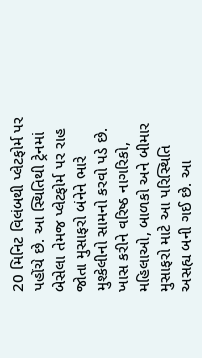20 મિનિટ વિલંબથી પ્લેટફોર્મ પર પહોંચે છે. આ સ્થિતિથી ટ્રેનમાં બેસેલા તેમજ પ્લેટફોર્મ પર રાહ જોતા મુસાફરો બંનેને ભારે મુશ્કેલીનો સામનો કરવો પડે છે. ખાસ કરીને વરિષ્ઠ નાગરિકો, મહિલાઓ, બાળકો અને બીમાર મુસાફરો માટે આ પરિસ્થિતિ અસહ્ય બની ગઈ છે. આ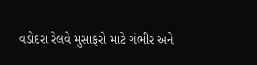વડોદરા રેલવે મુસાફરો માટે ગંભીર અને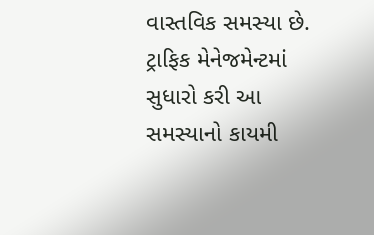વાસ્તવિક સમસ્યા છે. ટ્રાફિક મેનેજમેન્ટમાં સુધારો કરી આ સમસ્યાનો કાયમી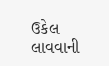ઉકેલ લાવવાની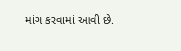માંગ કરવામાં આવી છે.